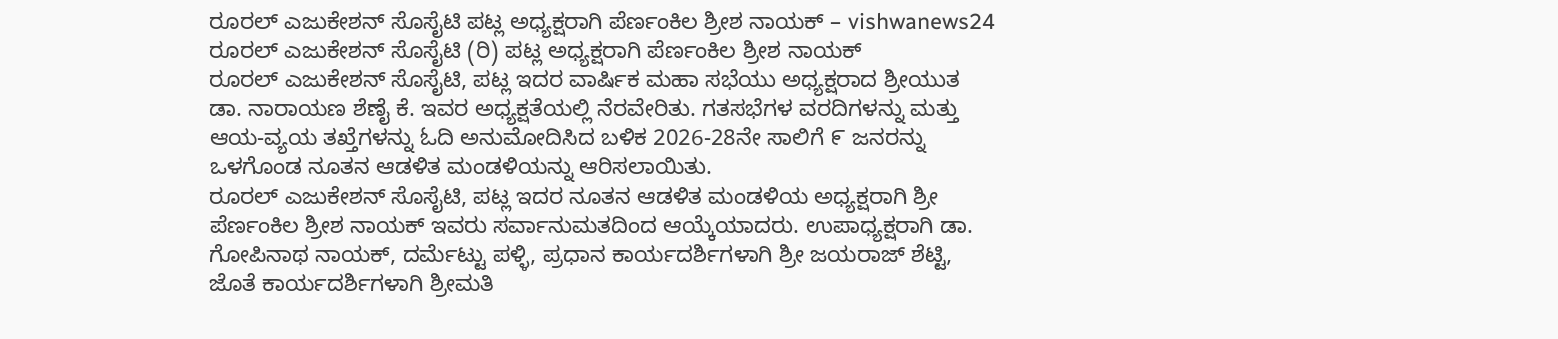ರೂರಲ್ ಎಜುಕೇಶನ್ ಸೊಸೈಟಿ ಪಟ್ಲ ಅಧ್ಯಕ್ಷರಾಗಿ ಪೆರ್ಣಂಕಿಲ ಶ್ರೀಶ ನಾಯಕ್ – vishwanews24
ರೂರಲ್ ಎಜುಕೇಶನ್ ಸೊಸೈಟಿ (ರಿ) ಪಟ್ಲ ಅಧ್ಯಕ್ಷರಾಗಿ ಪೆರ್ಣಂಕಿಲ ಶ್ರೀಶ ನಾಯಕ್
ರೂರಲ್ ಎಜುಕೇಶನ್ ಸೊಸೈಟಿ, ಪಟ್ಲ ಇದರ ವಾರ್ಷಿಕ ಮಹಾ ಸಭೆಯು ಅಧ್ಯಕ್ಷರಾದ ಶ್ರೀಯುತ ಡಾ. ನಾರಾಯಣ ಶೆಣೈ ಕೆ. ಇವರ ಅಧ್ಯಕ್ಷತೆಯಲ್ಲಿ ನೆರವೇರಿತು. ಗತಸಭೆಗಳ ವರದಿಗಳನ್ನು ಮತ್ತು ಆಯ-ವ್ಯಯ ತಖ್ತೆಗಳನ್ನು ಓದಿ ಅನುಮೋದಿಸಿದ ಬಳಿಕ 2026-28ನೇ ಸಾಲಿಗೆ ೯ ಜನರನ್ನು ಒಳಗೊಂಡ ನೂತನ ಆಡಳಿತ ಮಂಡಳಿಯನ್ನು ಆರಿಸಲಾಯಿತು.
ರೂರಲ್ ಎಜುಕೇಶನ್ ಸೊಸೈಟಿ, ಪಟ್ಲ ಇದರ ನೂತನ ಆಡಳಿತ ಮಂಡಳಿಯ ಅಧ್ಯಕ್ಷರಾಗಿ ಶ್ರೀ ಪೆರ್ಣಂಕಿಲ ಶ್ರೀಶ ನಾಯಕ್ ಇವರು ಸರ್ವಾನುಮತದಿಂದ ಆಯ್ಕೆಯಾದರು. ಉಪಾಧ್ಯಕ್ಷರಾಗಿ ಡಾ. ಗೋಪಿನಾಥ ನಾಯಕ್, ದರ್ಮೆಟ್ಟು ಪಳ್ಳಿ, ಪ್ರಧಾನ ಕಾರ್ಯದರ್ಶಿಗಳಾಗಿ ಶ್ರೀ ಜಯರಾಜ್ ಶೆಟ್ಟಿ, ಜೊತೆ ಕಾರ್ಯದರ್ಶಿಗಳಾಗಿ ಶ್ರೀಮತಿ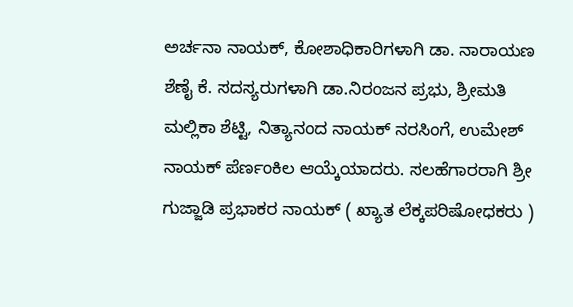ಅರ್ಚನಾ ನಾಯಕ್, ಕೋಶಾಧಿಕಾರಿಗಳಾಗಿ ಡಾ. ನಾರಾಯಣ ಶೆಣೈ ಕೆ. ಸದಸ್ಯರುಗಳಾಗಿ ಡಾ.ನಿರಂಜನ ಪ್ರಭು, ಶ್ರೀಮತಿ ಮಲ್ಲಿಕಾ ಶೆಟ್ಟಿ, ನಿತ್ಯಾನಂದ ನಾಯಕ್ ನರಸಿಂಗೆ, ಉಮೇಶ್ ನಾಯಕ್ ಪೆರ್ಣಂಕಿಲ ಆಯ್ಕೆಯಾದರು. ಸಲಹೆಗಾರರಾಗಿ ಶ್ರೀ ಗುಜ್ಜಾಡಿ ಪ್ರಭಾಕರ ನಾಯಕ್ ( ಖ್ಯಾತ ಲೆಕ್ಕಪರಿಷೋಧಕರು )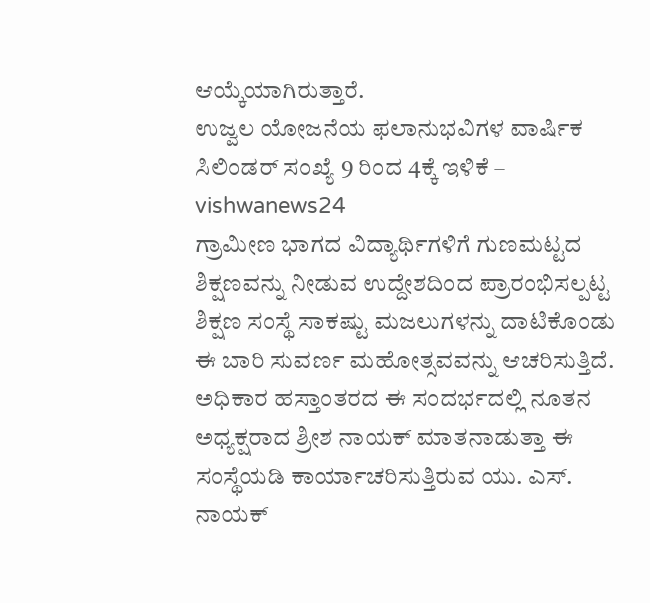ಆಯ್ಕೆಯಾಗಿರುತ್ತಾರೆ.
ಉಜ್ವಲ ಯೋಜನೆಯ ಫಲಾನುಭವಿಗಳ ವಾರ್ಷಿಕ ಸಿಲಿಂಡರ್ ಸಂಖ್ಯೆ 9 ರಿಂದ 4ಕ್ಕೆ ಇಳಿಕೆ – vishwanews24
ಗ್ರಾಮೀಣ ಭಾಗದ ವಿದ್ಯಾರ್ಥಿಗಳಿಗೆ ಗುಣಮಟ್ಟದ ಶಿಕ್ಷಣವನ್ನು ನೀಡುವ ಉದ್ದೇಶದಿಂದ ಪ್ರಾರಂಭಿಸಲ್ಪಟ್ಟ ಶಿಕ್ಷಣ ಸಂಸ್ಥೆ ಸಾಕಷ್ಟು ಮಜಲುಗಳನ್ನು ದಾಟಿಕೊಂಡು ಈ ಬಾರಿ ಸುವರ್ಣ ಮಹೋತ್ಸವವನ್ನು ಆಚರಿಸುತ್ತಿದೆ. ಅಧಿಕಾರ ಹಸ್ತಾಂತರದ ಈ ಸಂದರ್ಭದಲ್ಲಿ ನೂತನ ಅಧ್ಯಕ್ಷರಾದ ಶ್ರೀಶ ನಾಯಕ್ ಮಾತನಾಡುತ್ತಾ ಈ ಸಂಸ್ಥೆಯಡಿ ಕಾರ್ಯಾಚರಿಸುತ್ತಿರುವ ಯು. ಎಸ್. ನಾಯಕ್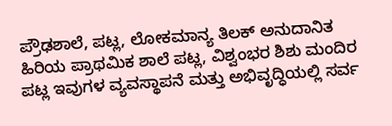ಪ್ರೌಢಶಾಲೆ, ಪಟ್ಲ, ಲೋಕಮಾನ್ಯ ತಿಲಕ್ ಅನುದಾನಿತ ಹಿರಿಯ ಪ್ರಾಥಮಿಕ ಶಾಲೆ ಪಟ್ಲ, ವಿಶ್ವಂಭರ ಶಿಶು ಮಂದಿರ ಪಟ್ಲ ಇವುಗಳ ವ್ಯವಸ್ಥಾಪನೆ ಮತ್ತು ಅಭಿವೃದ್ಧಿಯಲ್ಲಿ ಸರ್ವ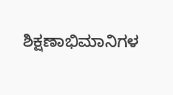ಶಿಕ್ಷಣಾಭಿಮಾನಿಗಳ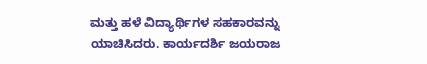ಮತ್ತು ಹಳೆ ವಿದ್ಯಾರ್ಥಿಗಳ ಸಹಕಾರವನ್ನು ಯಾಚಿಸಿದರು. ಕಾರ್ಯದರ್ಶಿ ಜಯರಾಜ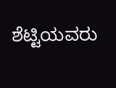ಶೆಟ್ಟಿಯವರು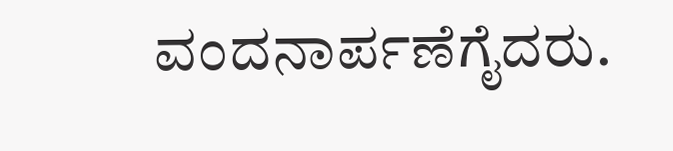ವಂದನಾರ್ಪಣೆಗೈದರು.